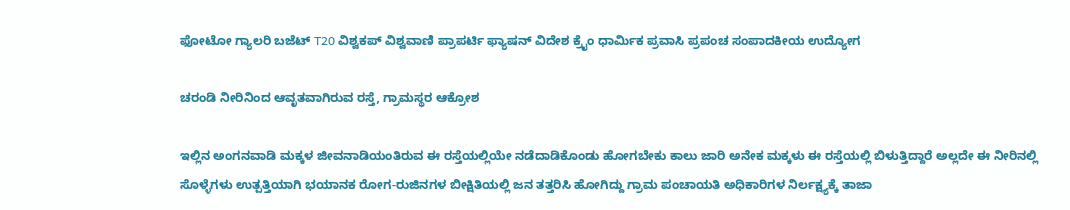ಫೋಟೋ ಗ್ಯಾಲರಿ ಬಜೆಟ್ T20 ವಿಶ್ವಕಪ್ ವಿಶ್ವವಾಣಿ ಪ್ರಾಪರ್ಟಿ ಫ್ಯಾಷನ್ ವಿದೇಶ ಕ್ರೈಂ ಧಾರ್ಮಿಕ ಪ್ರವಾಸಿ ಪ್ರಪಂಚ ಸಂಪಾದಕೀಯ ಉದ್ಯೋಗ

ಚರಂಡಿ ನೀರಿನಿಂದ ಆವೃತವಾಗಿರುವ ರಸ್ತೆ, ಗ್ರಾಮಸ್ಥರ ಆಕ್ರೋಶ

ಇಲ್ಲಿನ ಅಂಗನವಾಡಿ ಮಕ್ಕಳ ಜೀವನಾಡಿಯಂತಿರುವ ಈ ರಸ್ತೆಯಲ್ಲಿಯೇ ನಡೆದಾಡಿಕೊಂಡು ಹೋಗಬೇಕು ಕಾಲು ಜಾರಿ ಅನೇಕ ಮಕ್ಕಳು ಈ ರಸ್ತೆಯಲ್ಲಿ ಬಿಳುತ್ತಿದ್ದಾರೆ ಅಲ್ಲದೇ ಈ ನೀರಿನಲ್ಲಿ ಸೊಳ್ಳೆಗಳು ಉತ್ಪತ್ತಿಯಾಗಿ ಭಯಾನಕ ರೋಗ-ರುಜಿನಗಳ ಬೀಕ್ಷಿತಿಯಲ್ಲಿ ಜನ ತತ್ತರಿಸಿ ಹೋಗಿದ್ದು ಗ್ರಾಮ ಪಂಚಾಯತಿ ಅಧಿಕಾರಿಗಳ ನಿರ್ಲಕ್ಷ್ಯಕ್ಕೆ ತಾಜಾ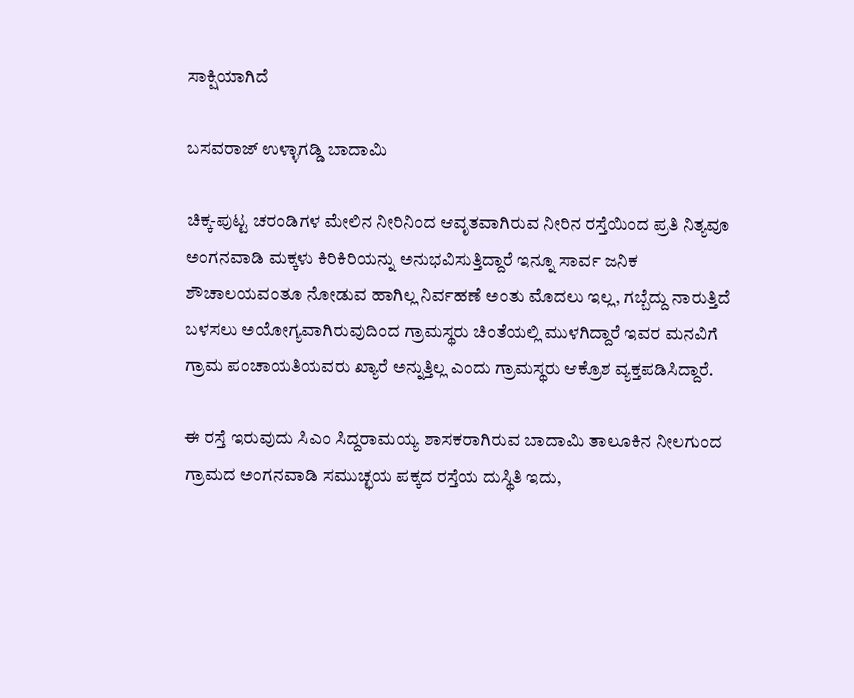ಸಾಕ್ಷಿಯಾಗಿದೆ

ಬಸವರಾಜ್ ಉಳ್ಳಾಗಡ್ಡಿ ಬಾದಾಮಿ

ಚಿಕ್ಕ-ಪುಟ್ಟ ಚರಂಡಿಗಳ ಮೇಲಿನ ನೀರಿನಿಂದ ಆವೃತವಾಗಿರುವ ನೀರಿನ ರಸ್ತೆಯಿಂದ ಪ್ರತಿ ನಿತ್ಯವೂ ಅಂಗನವಾಡಿ ಮಕ್ಕಳು ಕಿರಿಕಿರಿಯನ್ನು ಅನುಭವಿಸುತ್ತಿದ್ದಾರೆ ಇನ್ನೂ ಸಾರ್ವ ಜನಿಕ ಶೌಚಾಲಯವಂತೂ ನೋಡುವ ಹಾಗಿಲ್ಲ ನಿರ್ವಹಣೆ ಅಂತು ಮೊದಲು ಇಲ್ಲ, ಗಬ್ಬೆದ್ದು ನಾರುತ್ತಿದೆ ಬಳಸಲು ಅಯೋಗ್ಯವಾಗಿರುವುದಿಂದ ಗ್ರಾಮಸ್ಥರು ಚಿಂತೆಯಲ್ಲಿ ಮುಳಗಿದ್ದಾರೆ ಇವರ ಮನವಿಗೆ ಗ್ರಾಮ ಪಂಚಾಯತಿಯವರು ಖ್ಯಾರೆ ಅನ್ನುತ್ತಿಲ್ಲ ಎಂದು ಗ್ರಾಮಸ್ಥರು ಆಕ್ರೊಶ ವ್ಯಕ್ತಪಡಿಸಿದ್ದಾರೆ.

ಈ ರಸ್ತೆ ಇರುವುದು ಸಿಎಂ ಸಿದ್ದರಾಮಯ್ಯ ಶಾಸಕರಾಗಿರುವ ಬಾದಾಮಿ ತಾಲೂಕಿನ ನೀಲಗುಂದ ಗ್ರಾಮದ ಅಂಗನವಾಡಿ ಸಮುಚ್ಛಯ ಪಕ್ಕದ ರಸ್ತೆಯ ದುಸ್ಥಿತಿ ಇದು,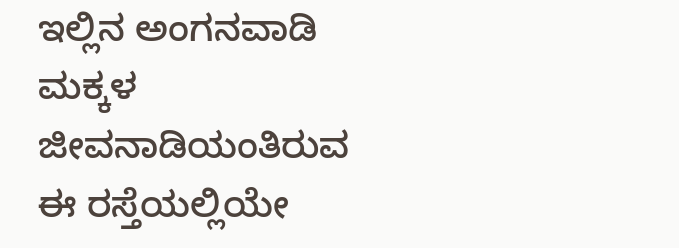ಇಲ್ಲಿನ ಅಂಗನವಾಡಿ ಮಕ್ಕಳ ಜೀವನಾಡಿಯಂತಿರುವ ಈ ರಸ್ತೆಯಲ್ಲಿಯೇ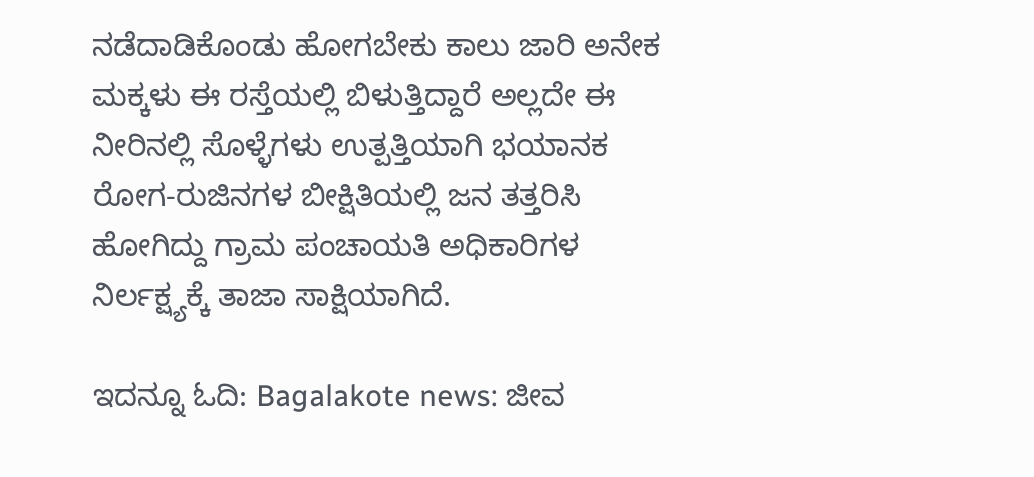ನಡೆದಾಡಿಕೊಂಡು ಹೋಗಬೇಕು ಕಾಲು ಜಾರಿ ಅನೇಕ ಮಕ್ಕಳು ಈ ರಸ್ತೆಯಲ್ಲಿ ಬಿಳುತ್ತಿದ್ದಾರೆ ಅಲ್ಲದೇ ಈ ನೀರಿನಲ್ಲಿ ಸೊಳ್ಳೆಗಳು ಉತ್ಪತ್ತಿಯಾಗಿ ಭಯಾನಕ ರೋಗ-ರುಜಿನಗಳ ಬೀಕ್ಷಿತಿಯಲ್ಲಿ ಜನ ತತ್ತರಿಸಿ ಹೋಗಿದ್ದು ಗ್ರಾಮ ಪಂಚಾಯತಿ ಅಧಿಕಾರಿಗಳ ನಿರ್ಲಕ್ಷ್ಯಕ್ಕೆ ತಾಜಾ ಸಾಕ್ಷಿಯಾಗಿದೆ.

ಇದನ್ನೂ ಓದಿ: Bagalakote news: ಜೀವ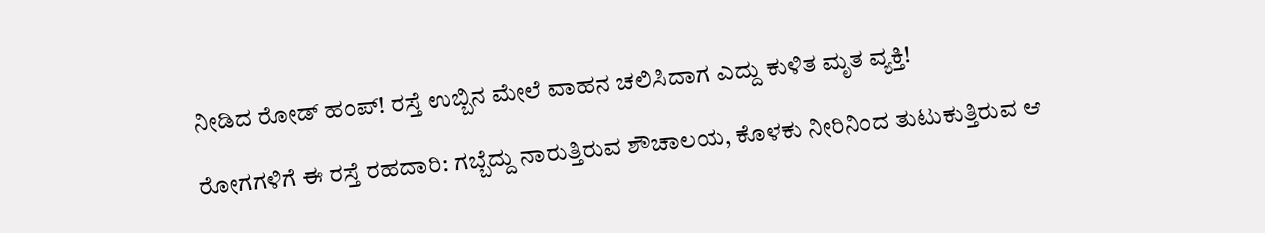ನೀಡಿದ ರೋಡ್‌ ಹಂಪ್‌! ರಸ್ತೆ ಉಬ್ಬಿನ ಮೇಲೆ ವಾಹನ ಚಲಿಸಿದಾಗ ಎದ್ದು ಕುಳಿತ ಮೃತ ವ್ಯಕ್ತಿ!

ರೋಗಗಳಿಗೆ ಈ ರಸ್ತೆ ರಹದಾರಿ: ಗಬ್ಬೆದ್ದು ನಾರುತ್ತಿರುವ ಶೌಚಾಲಯ, ಕೊಳಕು ನೀರಿನಿಂದ ತುಟುಕುತ್ತಿರುವ ಆ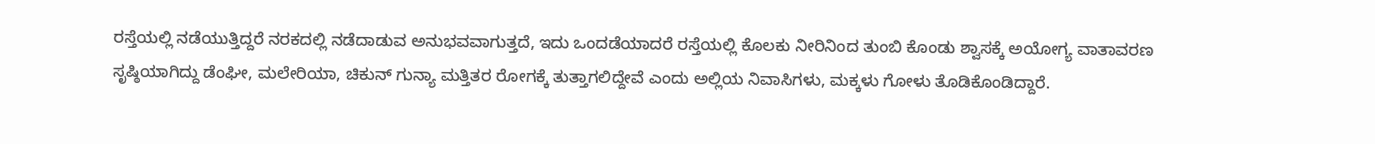ರಸ್ತೆಯಲ್ಲಿ ನಡೆಯುತ್ತಿದ್ದರೆ ನರಕದಲ್ಲಿ ನಡೆದಾಡುವ ಅನುಭವವಾಗುತ್ತದೆ, ಇದು ಒಂದಡೆಯಾದರೆ ರಸ್ತೆಯಲ್ಲಿ ಕೊಲಕು ನೀರಿನಿಂದ ತುಂಬಿ ಕೊಂಡು ಶ್ವಾಸಕ್ಕೆ ಅಯೋಗ್ಯ ವಾತಾವರಣ ಸೃಷ್ಠಿಯಾಗಿದ್ದು ಡೆಂಘೀ, ಮಲೇರಿಯಾ, ಚಿಕುನ್ ಗುನ್ಯಾ ಮತ್ತಿತರ ರೋಗಕ್ಕೆ ತುತ್ತಾಗಲಿದ್ದೇವೆ ಎಂದು ಅಲ್ಲಿಯ ನಿವಾಸಿಗಳು, ಮಕ್ಕಳು ಗೋಳು ತೊಡಿಕೊಂಡಿದ್ದಾರೆ.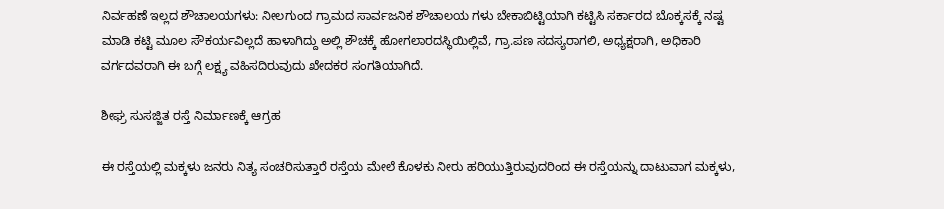ನಿರ್ವಹಣೆ ಇಲ್ಲದ ಶೌಚಾಲಯಗಳು: ನೀಲಗುಂದ ಗ್ರಾಮದ ಸಾರ್ವಜನಿಕ ಶೌಚಾಲಯ ಗಳು ಬೇಕಾಬಿಟ್ಟಿಯಾಗಿ ಕಟ್ಟಿಸಿ ಸರ್ಕಾರದ ಬೊಕ್ಕಸಕ್ಕೆ ನಷ್ಟ ಮಾಡಿ ಕಟ್ಟಿ ಮೂಲ ಸೌಕರ್ಯವಿಲ್ಲದೆ ಹಾಳಾಗಿದ್ದು ಅಲ್ಲಿ ಶೌಚಕ್ಕೆ ಹೋಗಲಾರದಸ್ಥಿಯಿಲ್ಲಿವೆ, ಗ್ರಾ.ಪಣ ಸದಸ್ಯರಾಗಲಿ, ಅಧ್ಯಕ್ಷರಾಗಿ, ಅಧಿಕಾರಿ ವರ್ಗದವರಾಗಿ ಈ ಬಗ್ಗೆ ಲಕ್ಷ್ಯ ವಹಿಸದಿರುವುದು ಖೇದಕರ ಸಂಗತಿಯಾಗಿದೆ.

ಶೀಘ್ರ ಸುಸಜ್ಜಿತ ರಸ್ತೆ ನಿರ್ಮಾಣಕ್ಕೆ ಆಗ್ರಹ

ಈ ರಸ್ತೆಯಲ್ಲಿ ಮಕ್ಕಳು ಜನರು ನಿತ್ಯ ಸಂಚರಿಸುತ್ತಾರೆ ರಸ್ತೆಯ ಮೇಲೆ ಕೊಳಕು ನೀರು ಹರಿಯುತ್ತಿರುವುದರಿಂದ ಈ ರಸ್ತೆಯನ್ನು ದಾಟುವಾಗ ಮಕ್ಕಳು,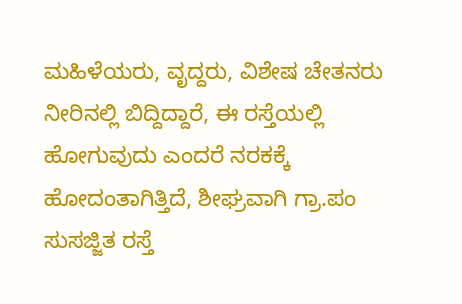ಮಹಿಳೆಯರು, ವೃದ್ದರು, ವಿಶೇಷ ಚೇತನರು ನೀರಿನಲ್ಲಿ ಬಿದ್ದಿದ್ದಾರೆ, ಈ ರಸ್ತೆಯಲ್ಲಿ ಹೋಗುವುದು ಎಂದರೆ ನರಕಕ್ಕೆ ಹೋದಂತಾಗಿತ್ತಿದೆ, ಶೀಘ್ರವಾಗಿ ಗ್ರಾ.ಪಂ ಸುಸಜ್ಜಿತ ರಸ್ತೆ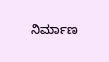ನಿರ್ಮಾಣ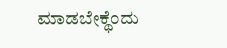ಮಾಡಬೇಕ್ಥೆಂದು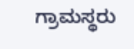ಗ್ರಾಮಸ್ಥರು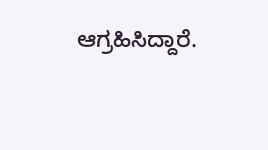ಆಗ್ರಹಿಸಿದ್ದಾರೆ.